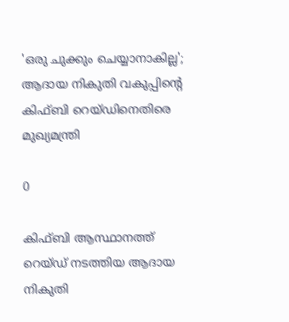'ഒരു ചുക്കും ചെയ്യാനാകില്ല'; ആദായ നികുതി വകുപ്പിന്റെ കിഫ്ബി റെയ്ഡിനെതിരെ മുഖ്യമന്ത്രി

0

കിഫ്ബി ആസ്ഥാനത്ത് റെയ്ഡ് നടത്തിയ ആദായ നികുതി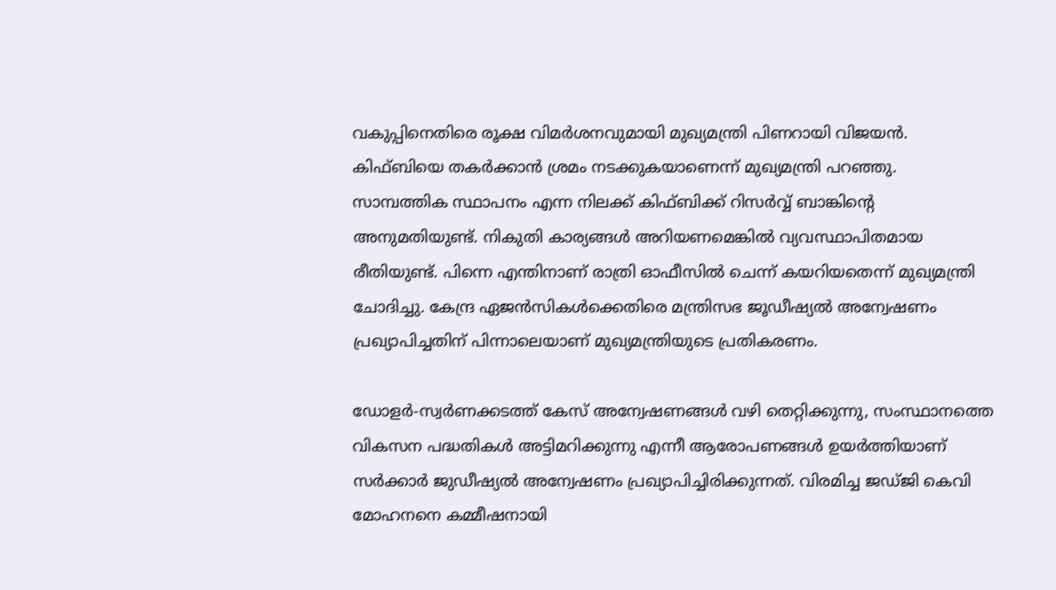വകുപ്പിനെതിരെ രൂക്ഷ വിമര്‍ശനവുമായി മുഖ്യമന്ത്രി പിണറായി വിജയന്‍. കിഫ്ബിയെ തകര്‍ക്കാന്‍ ശ്രമം നടക്കുകയാണെന്ന് മുഖ്യമന്ത്രി പറഞ്ഞു. സാമ്പത്തിക സ്ഥാപനം എന്ന നിലക്ക് കിഫ്ബിക്ക് റിസര്‍വ്വ് ബാങ്കിന്റെ അനുമതിയുണ്ട്. നികുതി കാര്യങ്ങള്‍ അറിയണമെങ്കില്‍ വ്യവസ്ഥാപിതമായ രീതിയുണ്ട്. പിന്നെ എന്തിനാണ് രാത്രി ഓഫീസില്‍ ചെന്ന് കയറിയതെന്ന് മുഖ്യമന്ത്രി ചോദിച്ചു. കേന്ദ്ര ഏജന്‍സികള്‍ക്കെതിരെ മന്ത്രിസഭ ജൂഡീഷ്യല്‍ അന്വേഷണം പ്രഖ്യാപിച്ചതിന് പിന്നാലെയാണ് മുഖ്യമന്ത്രിയുടെ പ്രതികരണം.

ഡോളര്‍-സ്വര്‍ണക്കടത്ത് കേസ് അന്വേഷണങ്ങള്‍ വഴി തെറ്റിക്കുന്നു, സംസ്ഥാനത്തെ വികസന പദ്ധതികള്‍ അട്ടിമറിക്കുന്നു എന്നീ ആരോപണങ്ങള്‍ ഉയര്‍ത്തിയാണ് സര്‍ക്കാര്‍ ജുഡീഷ്യല്‍ അന്വേഷണം പ്രഖ്യാപിച്ചിരിക്കുന്നത്. വിരമിച്ച ജഡ്ജി കെവി മോഹനനെ കമ്മീഷനായി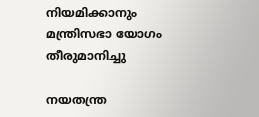നിയമിക്കാനും മന്ത്രിസഭാ യോഗം തീരുമാനിച്ചു

നയതന്ത്ര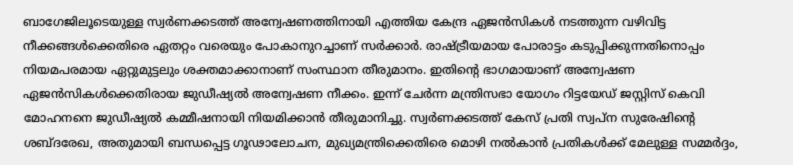ബാഗേജിലൂടെയുള്ള സ്വര്‍ണക്കടത്ത് അന്വേഷണത്തിനായി എത്തിയ കേന്ദ്ര ഏജന്‍സികള്‍ നടത്തുന്ന വഴിവിട്ട നീക്കങ്ങള്‍ക്കെതിരെ ഏതറ്റം വരെയും പോകാനുറച്ചാണ് സര്‍ക്കാര്‍. രാഷ്ട്രീയമായ പോരാട്ടം കടുപ്പിക്കുന്നതിനൊപ്പം നിയമപരമായ ഏറ്റുമുട്ടലും ശക്തമാക്കാനാണ് സംസ്ഥാന തീരുമാനം. ഇതിന്റെ ഭാഗമായാണ് അന്വേഷണ ഏജന്‍സികള്‍ക്കെതിരായ ജുഡീഷ്യല്‍ അന്വേഷണ നീക്കം. ഇന്ന് ചേര്‍ന്ന മന്ത്രിസഭാ യോഗം റിട്ടയേഡ് ജസ്റ്റിസ് കെവി മോഹനനെ ജുഡീഷ്യല്‍ കമ്മീഷനായി നിയമിക്കാന്‍ തീരുമാനിച്ചു. സ്വര്‍ണക്കടത്ത് കേസ് പ്രതി സ്വപ്ന സുരേഷിന്റെ ശബ്ദരേഖ, അതുമായി ബന്ധപ്പെട്ട ഗൂഢാലോചന, മുഖ്യമന്ത്രിക്കെതിരെ മൊഴി നല്‍കാന്‍ പ്രതികള്‍ക്ക് മേലുള്ള സമ്മര്‍ദ്ദം,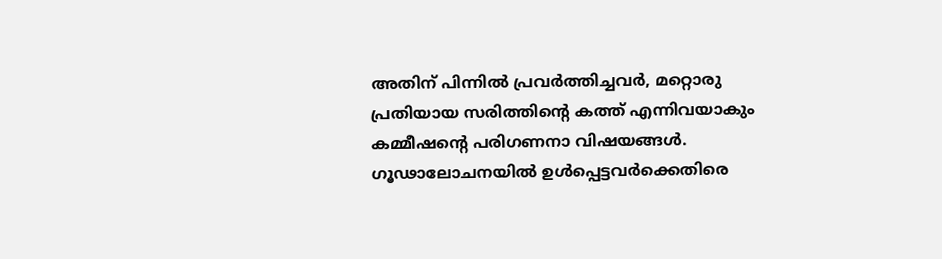അതിന് പിന്നില്‍ പ്രവര്‍ത്തിച്ചവര്‍, മറ്റൊരു പ്രതിയായ സരിത്തിന്റെ കത്ത് എന്നിവയാകും കമ്മീഷന്റെ പരിഗണനാ വിഷയങ്ങള്‍. ഗൂഢാലോചനയില്‍ ഉള്‍പ്പെട്ടവര്‍ക്കെതിരെ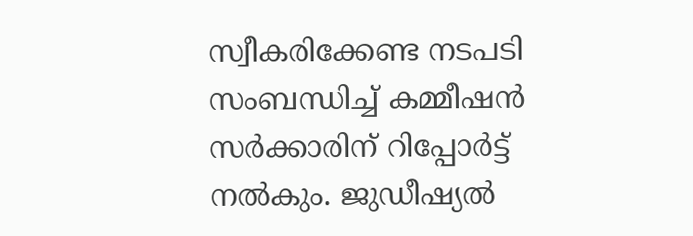സ്വീകരിക്കേണ്ട നടപടി സംബന്ധിച്ച് കമ്മീഷന്‍ സര്‍ക്കാരിന് റിപ്പോര്‍ട്ട് നല്‍കും. ജുഡീഷ്യല്‍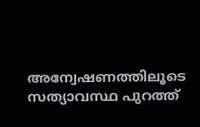അന്വേഷണത്തിലൂടെ സത്യാവസ്ഥ പുറത്ത്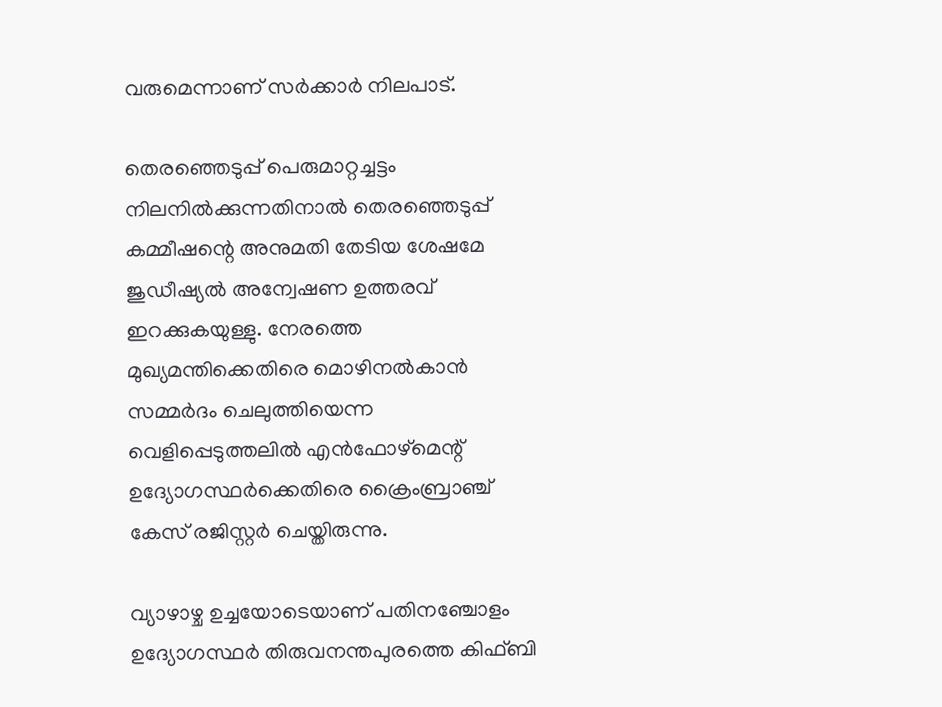വരുമെന്നാണ് സര്‍ക്കാര്‍ നിലപാട്.

തെരഞ്ഞെടുപ്പ് പെരുമാറ്റച്ചട്ടം നിലനില്‍ക്കുന്നതിനാല്‍ തെരഞ്ഞെടുപ്പ് കമ്മീഷന്റെ അനുമതി തേടിയ ശേഷമേ ജുഡീഷ്യല്‍ അന്വേഷണ ഉത്തരവ് ഇറക്കുകയുള്ളു. നേരത്തെ മുഖ്യമന്തിക്കെതിരെ മൊഴിനല്‍കാന്‍ സമ്മര്‍ദം ചെലുത്തിയെന്ന വെളിപ്പെടുത്തലില്‍ എന്‍ഫോഴ്‌മെന്റ് ഉദ്യോഗസ്ഥര്‍ക്കെതിരെ ക്രൈംബ്രാഞ്ച് കേസ് രജിസ്റ്റര്‍ ചെയ്തിരുന്നു.

വ്യാഴാഴ്ച ഉച്ചയോടെയാണ് പതിനഞ്ചോളം ഉദ്യോഗസ്ഥര്‍ തിരുവനന്തപുരത്തെ കിഫ്ബി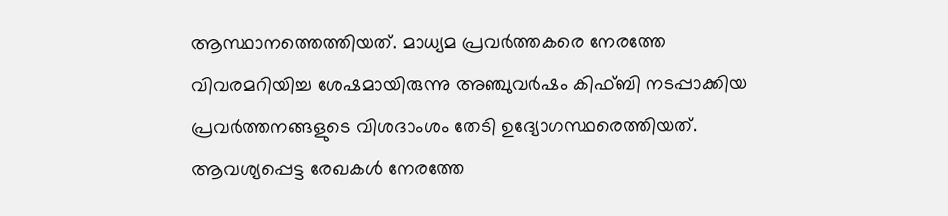ആസ്ഥാനത്തെത്തിയത്. മാധ്യമ പ്രവര്‍ത്തകരെ നേരത്തേ വിവരമറിയിച്ച ശേഷമായിരുന്നു അഞ്ചുവര്‍ഷം കിഫ്ബി നടപ്പാക്കിയ പ്രവര്‍ത്തനങ്ങളുടെ വിശദാംശം തേടി ഉദ്യോഗസ്ഥരെത്തിയത്. ആവശ്യപ്പെട്ട രേഖകള്‍ നേരത്തേ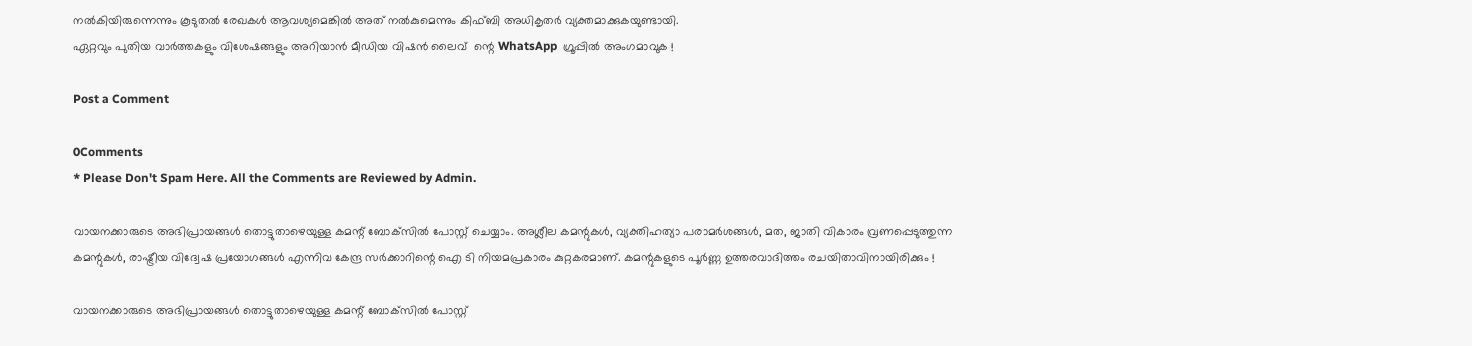നല്‍കിയിരുന്നെന്നും കൂടുതല്‍ രേഖകള്‍ ആവശ്യമെങ്കില്‍ അത് നല്‍കുമെന്നും കിഫ്ബി അധികൃതര്‍ വ്യക്തമാക്കുകയുണ്ടായി.
ഏറ്റവും പുതിയ വാർത്തകളും വിശേഷങ്ങളും അറിയാൻ മീഡിയ വിഷൻ ലൈവ്  ന്റെ WhatsApp  ഗ്രൂപ്പിൽ അംഗമാവുക !

Post a Comment

0Comments
* Please Don't Spam Here. All the Comments are Reviewed by Admin.

വായനക്കാരുടെ അഭിപ്രായങ്ങള്‍ തൊട്ടുതാഴെയുള്ള കമന്റ് ബോക്‌സില്‍ പോസ്റ്റ് ചെയ്യാം. അശ്ലീല കമന്റുകള്‍, വ്യക്തിഹത്യാ പരാമര്‍ശങ്ങള്‍, മത, ജാതി വികാരം വ്രണപ്പെടുത്തുന്ന കമന്റുകള്‍, രാഷ്ട്രീയ വിദ്വേഷ പ്രയോഗങ്ങള്‍ എന്നിവ കേന്ദ്ര സര്‍ക്കാറിന്റെ ഐ ടി നിയമപ്രകാരം കുറ്റകരമാണ്. കമന്റുകളുടെ പൂര്‍ണ്ണ ഉത്തരവാദിത്തം രചയിതാവിനായിരിക്കും !

വായനക്കാരുടെ അഭിപ്രായങ്ങള്‍ തൊട്ടുതാഴെയുള്ള കമന്റ് ബോക്‌സില്‍ പോസ്റ്റ്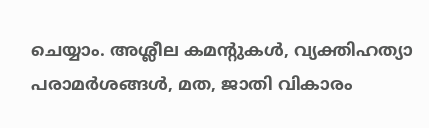ചെയ്യാം. അശ്ലീല കമന്റുകള്‍, വ്യക്തിഹത്യാ പരാമര്‍ശങ്ങള്‍, മത, ജാതി വികാരം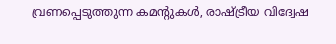വ്രണപ്പെടുത്തുന്ന കമന്റുകള്‍, രാഷ്ട്രീയ വിദ്വേഷ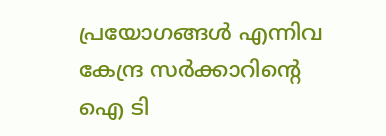പ്രയോഗങ്ങള്‍ എന്നിവ കേന്ദ്ര സര്‍ക്കാറിന്റെ ഐ ടി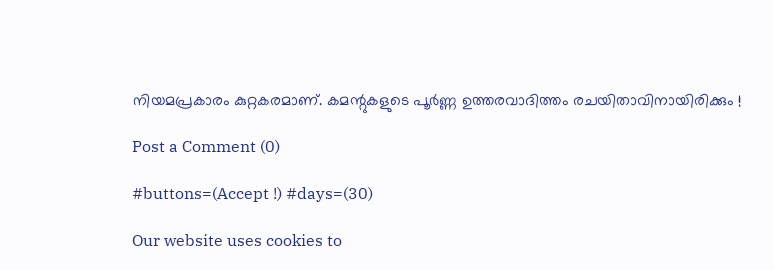നിയമപ്രകാരം കുറ്റകരമാണ്. കമന്റുകളുടെ പൂര്‍ണ്ണ ഉത്തരവാദിത്തം രചയിതാവിനായിരിക്കും !

Post a Comment (0)

#buttons=(Accept !) #days=(30)

Our website uses cookies to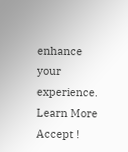enhance your experience. Learn More
Accept !